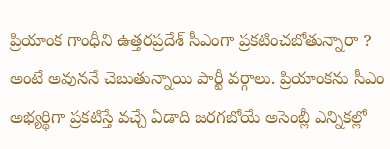ప్రియాంక గాంధీని ఉత్తరప్రదేశ్ సీఎంగా ప్రకటించబోతున్నారా ? అంటే అవుననే చెబుతున్నాయి పార్టీ వర్గాలు. ప్రియాంకను సీఎం అభ్యర్థిగా ప్రకటిస్తే వచ్చే ఏడాది జరగబోయే అసెంబ్లీ ఎన్నికల్లో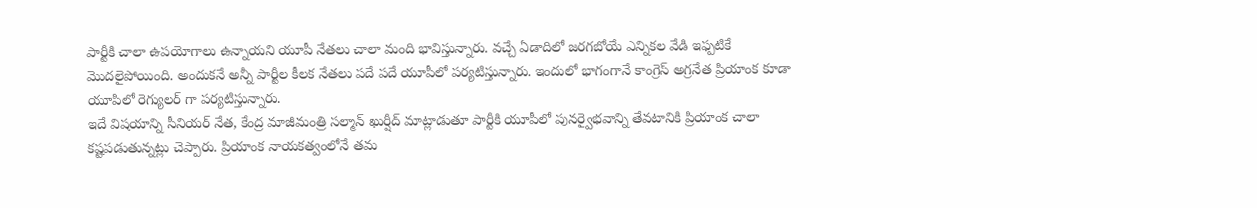పార్టీకి చాలా ఉపయోగాలు ఉన్నాయని యూపీ నేతలు చాలా మంది భావిస్తున్నారు. వచ్చే ఏడాదిలో జరగబోయే ఎన్నికల వేడి ఇఫ్పటికే మొదలైపోయింది. అందుకనే అన్నీ పార్టీల కీలక నేతలు పదే పదే యూపీలో పర్యటిస్తున్నారు. ఇందులో భాగంగానే కాంగ్రెస్ అగ్రనేత ప్రియాంక కూడా యూపిలో రెగ్యులర్ గా పర్యటిస్తున్నారు.
ఇదే విషయాన్ని సీనియర్ నేత, కేంద్ర మాజీమంత్రి సల్మాన్ ఖుర్షీద్ మాట్లాడుతూ పార్టీకి యూపీలో పునర్వైభవాన్ని తేవటానికి ప్రియాంక చాలా కష్టపడుతున్నట్లు చెప్పారు. ప్రియాంక నాయకత్వంలోనే తమ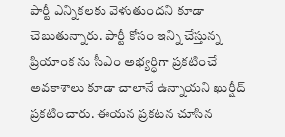పార్టీ ఎన్నికలకు వెళుతుందని కూడా చెబుతున్నారు. పార్టీ కోసం ఇన్ని చేస్తున్న ప్రియాంక ను సీఎం అభ్యర్ధిగా ప్రకటించే అవకాశాలు కూడా చాలానే ఉన్నాయని ఖుర్షీద్ ప్రకటించారు. ఈయన ప్రకటన చూసిన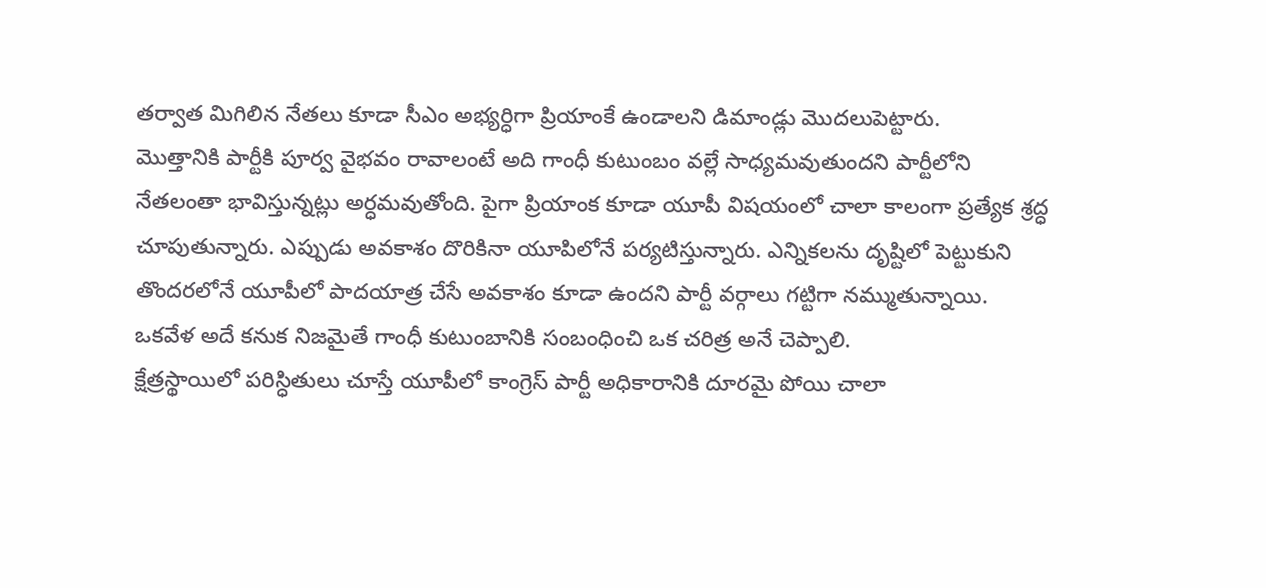తర్వాత మిగిలిన నేతలు కూడా సీఎం అభ్యర్ధిగా ప్రియాంకే ఉండాలని డిమాండ్లు మొదలుపెట్టారు.
మొత్తానికి పార్టీకి పూర్వ వైభవం రావాలంటే అది గాంధీ కుటుంబం వల్లే సాధ్యమవుతుందని పార్టీలోని నేతలంతా భావిస్తున్నట్లు అర్ధమవుతోంది. పైగా ప్రియాంక కూడా యూపీ విషయంలో చాలా కాలంగా ప్రత్యేక శ్రద్ధ చూపుతున్నారు. ఎప్పుడు అవకాశం దొరికినా యూపిలోనే పర్యటిస్తున్నారు. ఎన్నికలను దృష్టిలో పెట్టుకుని తొందరలోనే యూపీలో పాదయాత్ర చేసే అవకాశం కూడా ఉందని పార్టీ వర్గాలు గట్టిగా నమ్ముతున్నాయి. ఒకవేళ అదే కనుక నిజమైతే గాంధీ కుటుంబానికి సంబంధించి ఒక చరిత్ర అనే చెప్పాలి.
క్షేత్రస్థాయిలో పరిస్ధితులు చూస్తే యూపీలో కాంగ్రెస్ పార్టీ అధికారానికి దూరమై పోయి చాలా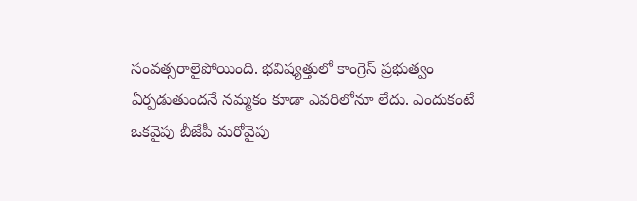సంవత్సరాలైపోయింది. భవిష్యత్తులో కాంగ్రెస్ ప్రభుత్వం ఏర్పడుతుందనే నమ్మకం కూడా ఎవరిలోనూ లేదు. ఎందుకంటే ఒకవైపు బీజేపీ మరోవైపు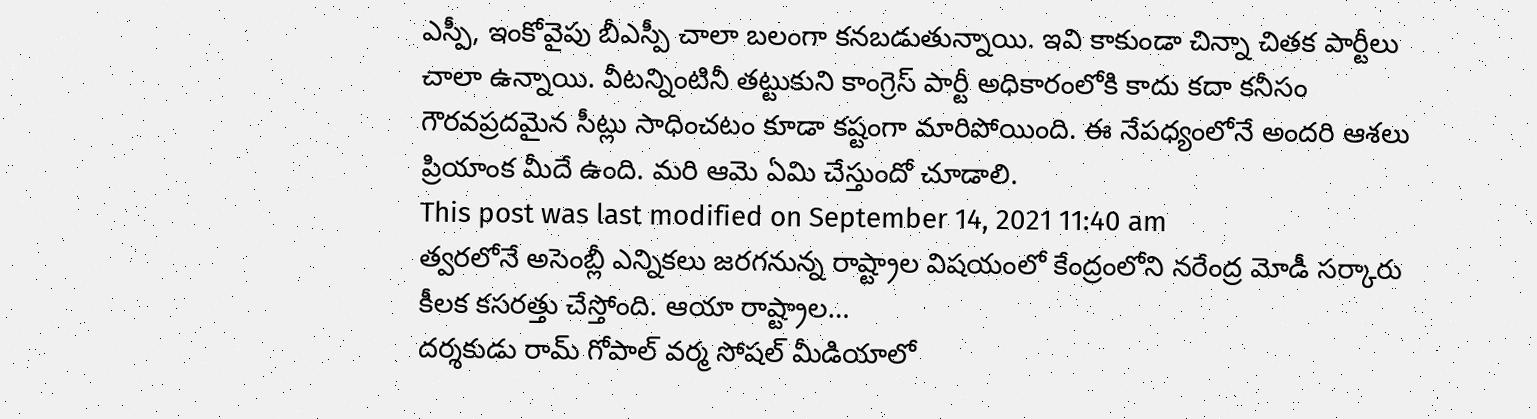ఎస్పీ, ఇంకోవైపు బీఎస్పీ చాలా బలంగా కనబడుతున్నాయి. ఇవి కాకుండా చిన్నా చితక పార్టీలు చాలా ఉన్నాయి. వీటన్నింటినీ తట్టుకుని కాంగ్రెస్ పార్టీ అధికారంలోకి కాదు కదా కనీసం గౌరవప్రదమైన సీట్లు సాధించటం కూడా కష్టంగా మారిపోయింది. ఈ నేపధ్యంలోనే అందరి ఆశలు ప్రియాంక మీదే ఉంది. మరి ఆమె ఏమి చేస్తుందో చూడాలి.
This post was last modified on September 14, 2021 11:40 am
త్వరలోనే అసెంబ్లీ ఎన్నికలు జరగనున్న రాష్ట్రాల విషయంలో కేంద్రంలోని నరేంద్ర మోడీ సర్కారు కీలక కసరత్తు చేస్తోంది. ఆయా రాష్ట్రాల…
దర్శకుడు రామ్ గోపాల్ వర్మ సోషల్ మీడియాలో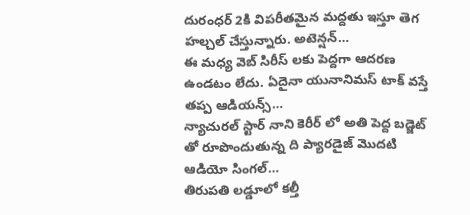దురంధర్ 2కి విపరీతమైన మద్దతు ఇస్తూ తెగ హల్చల్ చేస్తున్నారు. అటెన్షన్…
ఈ మధ్య వెబ్ సిరీస్ లకు పెద్దగా ఆదరణ ఉండటం లేదు. ఏదైనా యునానిమస్ టాక్ వస్తే తప్ప ఆడియన్స్…
న్యాచురల్ స్టార్ నాని కెరీర్ లో అతి పెద్ద బడ్జెట్ తో రూపొందుతున్న ది ప్యారడైజ్ మొదటి ఆడియో సింగల్…
తిరుపతి లడ్డూలో కల్తీ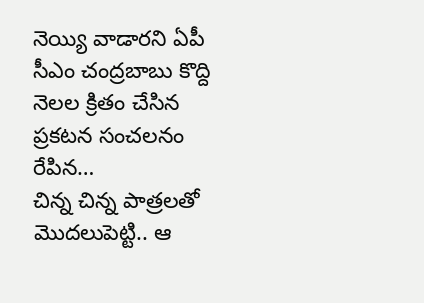నెయ్యి వాడారని ఏపీ సీఎం చంద్రబాబు కొద్ది నెలల క్రితం చేసిన ప్రకటన సంచలనం రేపిన…
చిన్న చిన్న పాత్రలతో మొదలుపెట్టి.. ఆ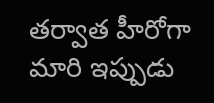తర్వాత హీరోగా మారి ఇప్పుడు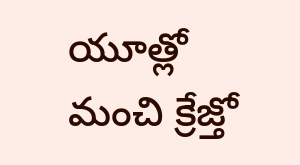యూత్లో మంచి క్రేజ్తో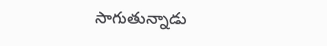సాగుతున్నాడు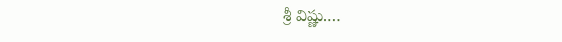శ్రీ విష్ణు.…